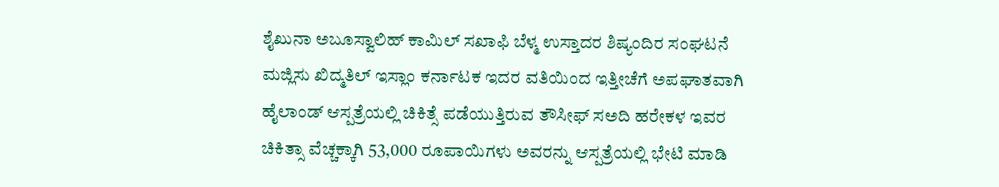ಶೈಖುನಾ ಅಬೂಸ್ವಾಲಿಹ್ ಕಾಮಿಲ್ ಸಖಾಫಿ ಬೆಳ್ಮ ಉಸ್ತಾದರ ಶಿಷ್ಯಂದಿರ ಸಂಘಟನೆ ಮಜ್ಲಿಸು ಖಿದ್ಮತಿಲ್ ಇಸ್ಲಾಂ ಕರ್ನಾಟಕ ಇದರ ವತಿಯಿಂದ ಇತ್ತೀಚೆಗೆ ಅಪಘಾತವಾಗಿ ಹೈಲಾಂಡ್ ಆಸ್ಪತ್ರೆಯಲ್ಲಿ ಚಿಕಿತ್ಸೆ ಪಡೆಯುತ್ತಿರುವ ತೌಸೀಫ್ ಸಅದಿ ಹರೇಕಳ ಇವರ ಚಿಕಿತ್ಸಾ ವೆಚ್ಚಕ್ಕಾಗಿ 53,000 ರೂಪಾಯಿಗಳು ಅವರನ್ನು ಆಸ್ಪತ್ರೆಯಲ್ಲಿ ಭೇಟಿ ಮಾಡಿ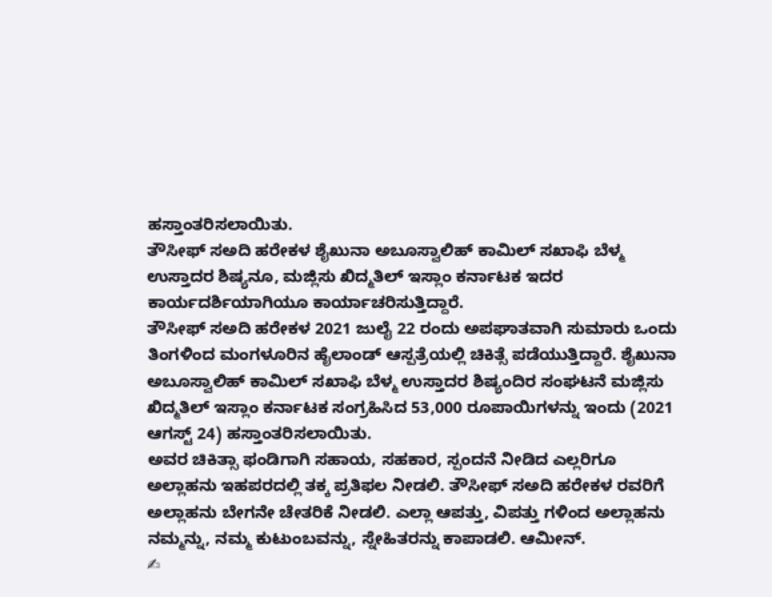ಹಸ್ತಾಂತರಿಸಲಾಯಿತು.
ತೌಸೀಫ್ ಸಅದಿ ಹರೇಕಳ ಶೈಖುನಾ ಅಬೂಸ್ವಾಲಿಹ್ ಕಾಮಿಲ್ ಸಖಾಫಿ ಬೆಳ್ಮ ಉಸ್ತಾದರ ಶಿಷ್ಯನೂ, ಮಜ್ಲಿಸು ಖಿದ್ಮತಿಲ್ ಇಸ್ಲಾಂ ಕರ್ನಾಟಕ ಇದರ ಕಾರ್ಯದರ್ಶಿಯಾಗಿಯೂ ಕಾರ್ಯಾಚರಿಸುತ್ತಿದ್ದಾರೆ.
ತೌಸೀಫ್ ಸಅದಿ ಹರೇಕಳ 2021 ಜುಲೈ 22 ರಂದು ಅಪಘಾತವಾಗಿ ಸುಮಾರು ಒಂದು ತಿಂಗಳಿಂದ ಮಂಗಳೂರಿನ ಹೈಲಾಂಡ್ ಆಸ್ಪತ್ರೆಯಲ್ಲಿ ಚಿಕಿತ್ಸೆ ಪಡೆಯುತ್ತಿದ್ದಾರೆ. ಶೈಖುನಾ ಅಬೂಸ್ವಾಲಿಹ್ ಕಾಮಿಲ್ ಸಖಾಫಿ ಬೆಳ್ಮ ಉಸ್ತಾದರ ಶಿಷ್ಯಂದಿರ ಸಂಘಟನೆ ಮಜ್ಲಿಸು ಖಿದ್ಮತಿಲ್ ಇಸ್ಲಾಂ ಕರ್ನಾಟಕ ಸಂಗ್ರಹಿಸಿದ 53,000 ರೂಪಾಯಿಗಳನ್ನು ಇಂದು (2021 ಆಗಸ್ಟ್ 24) ಹಸ್ತಾಂತರಿಸಲಾಯಿತು.
ಅವರ ಚಿಕಿತ್ಸಾ ಫಂಡಿಗಾಗಿ ಸಹಾಯ, ಸಹಕಾರ, ಸ್ಪಂದನೆ ನೀಡಿದ ಎಲ್ಲರಿಗೂ ಅಲ್ಲಾಹನು ಇಹಪರದಲ್ಲಿ ತಕ್ಕ ಪ್ರತಿಫಲ ನೀಡಲಿ. ತೌಸೀಫ್ ಸಅದಿ ಹರೇಕಳ ರವರಿಗೆ ಅಲ್ಲಾಹನು ಬೇಗನೇ ಚೇತರಿಕೆ ನೀಡಲಿ. ಎಲ್ಲಾ ಆಪತ್ತು, ವಿಪತ್ತು ಗಳಿಂದ ಅಲ್ಲಾಹನು ನಮ್ಮನ್ನು, ನಮ್ಮ ಕುಟುಂಬವನ್ನು, ಸ್ನೇಹಿತರನ್ನು ಕಾಪಾಡಲಿ. ಆಮೀನ್.
✍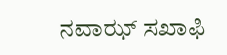ನವಾಝ್ ಸಖಾಫಿ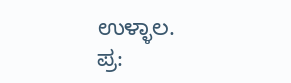ಉಳ್ಳಾಲ.
ಪ್ರ: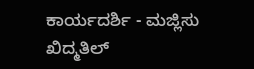ಕಾರ್ಯದರ್ಶಿ - ಮಜ್ಲಿಸು ಖಿದ್ಮತಿಲ್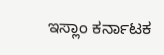ಇಸ್ಲಾಂ ಕರ್ನಾಟಕ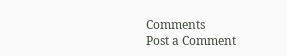Comments
Post a Comment